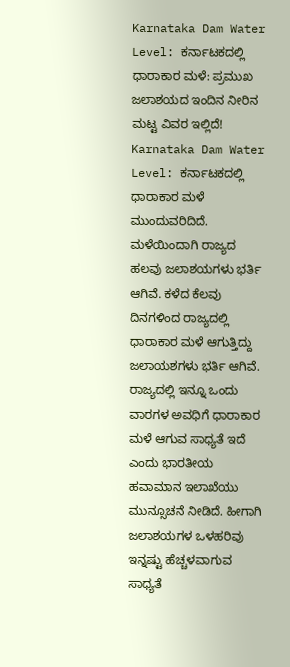Karnataka Dam Water Level: ಕರ್ನಾಟಕದಲ್ಲಿ ಧಾರಾಕಾರ ಮಳೆ: ಪ್ರಮುಖ ಜಲಾಶಯದ ಇಂದಿನ ನೀರಿನ ಮಟ್ಟ ವಿವರ ಇಲ್ಲಿದೆ!
Karnataka Dam Water Level: ಕರ್ನಾಟಕದಲ್ಲಿ ಧಾರಾಕಾರ ಮಳೆ ಮುಂದುವರಿದಿದೆ. ಮಳೆಯಿಂದಾಗಿ ರಾಜ್ಯದ ಹಲವು ಜಲಾಶಯಗಳು ಭರ್ತಿ ಆಗಿವೆ. ಕಳೆದ ಕೆಲವು ದಿನಗಳಿಂದ ರಾಜ್ಯದಲ್ಲಿ ಧಾರಾಕಾರ ಮಳೆ ಆಗುತ್ತಿದ್ದು ಜಲಾಯಶಗಳು ಭರ್ತಿ ಆಗಿವೆ. ರಾಜ್ಯದಲ್ಲಿ ಇನ್ನೂ ಒಂದು ವಾರಗಳ ಅವಧಿಗೆ ಧಾರಾಕಾರ ಮಳೆ ಆಗುವ ಸಾಧ್ಯತೆ ಇದೆ ಎಂದು ಭಾರತೀಯ ಹವಾಮಾನ ಇಲಾಖೆಯು ಮುನ್ಸೂಚನೆ ನೀಡಿದೆ. ಹೀಗಾಗಿ ಜಲಾಶಯಗಳ ಒಳಹರಿವು ಇನ್ನಷ್ಟು ಹೆಚ್ಚಳವಾಗುವ ಸಾಧ್ಯತೆ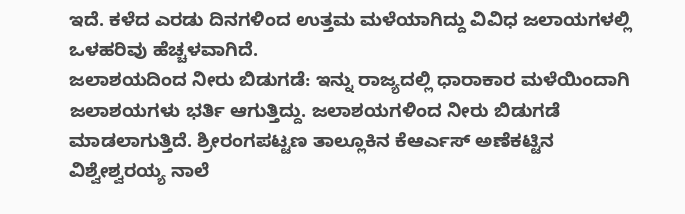ಇದೆ. ಕಳೆದ ಎರಡು ದಿನಗಳಿಂದ ಉತ್ತಮ ಮಳೆಯಾಗಿದ್ದು ವಿವಿಧ ಜಲಾಯಗಳಲ್ಲಿ ಒಳಹರಿವು ಹೆಚ್ಚಳವಾಗಿದೆ.
ಜಲಾಶಯದಿಂದ ನೀರು ಬಿಡುಗಡೆ: ಇನ್ನು ರಾಜ್ಯದಲ್ಲಿ ಧಾರಾಕಾರ ಮಳೆಯಿಂದಾಗಿ ಜಲಾಶಯಗಳು ಭರ್ತಿ ಆಗುತ್ತಿದ್ದು. ಜಲಾಶಯಗಳಿಂದ ನೀರು ಬಿಡುಗಡೆ ಮಾಡಲಾಗುತ್ತಿದೆ. ಶ್ರೀರಂಗಪಟ್ಟಣ ತಾಲ್ಲೂಕಿನ ಕೆಆರ್ಎಸ್ ಅಣೆಕಟ್ಟಿನ ವಿಶ್ವೇಶ್ವರಯ್ಯ ನಾಲೆ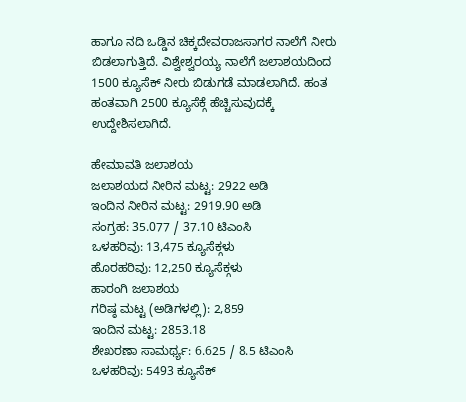ಹಾಗೂ ನದಿ ಒಡ್ಡಿನ ಚಿಕ್ಕದೇವರಾಜಸಾಗರ ನಾಲೆಗೆ ನೀರು ಬಿಡಲಾಗುತ್ತಿದೆ. ವಿಶ್ವೇಶ್ವರಯ್ಯ ನಾಲೆಗೆ ಜಲಾಶಯದಿಂದ 1500 ಕ್ಯೂಸೆಕ್ ನೀರು ಬಿಡುಗಡೆ ಮಾಡಲಾಗಿದೆ. ಹಂತ ಹಂತವಾಗಿ 2500 ಕ್ಯೂಸೆಕ್ಗೆ ಹೆಚ್ಚಿಸುವುದಕ್ಕೆ ಉದ್ದೇಶಿಸಲಾಗಿದೆ.

ಹೇಮಾವತಿ ಜಲಾಶಯ
ಜಲಾಶಯದ ನೀರಿನ ಮಟ್ಟ: 2922 ಅಡಿ
ಇಂದಿನ ನೀರಿನ ಮಟ್ಟ: 2919.90 ಅಡಿ
ಸಂಗ್ರಹ: 35.077 / 37.10 ಟಿಎಂಸಿ
ಒಳಹರಿವು: 13,475 ಕ್ಯೂಸೆಕ್ಗಳು
ಹೊರಹರಿವು: 12,250 ಕ್ಯೂಸೆಕ್ಗಳು
ಹಾರಂಗಿ ಜಲಾಶಯ
ಗರಿಷ್ಠ ಮಟ್ಟ (ಅಡಿಗಳಲ್ಲಿ): 2,859
ಇಂದಿನ ಮಟ್ಟ: 2853.18
ಶೇಖರಣಾ ಸಾಮರ್ಥ್ಯ: 6.625 / 8.5 ಟಿಎಂಸಿ
ಒಳಹರಿವು: 5493 ಕ್ಯೂಸೆಕ್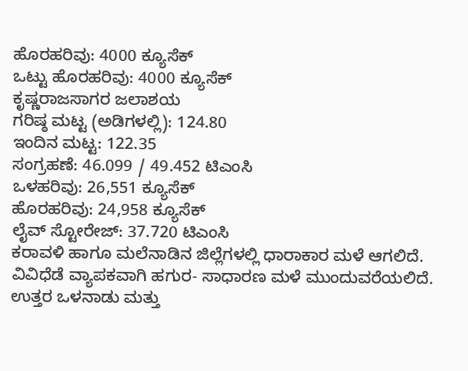ಹೊರಹರಿವು: 4000 ಕ್ಯೂಸೆಕ್
ಒಟ್ಟು ಹೊರಹರಿವು: 4000 ಕ್ಯೂಸೆಕ್
ಕೃಷ್ಣರಾಜಸಾಗರ ಜಲಾಶಯ
ಗರಿಷ್ಠ ಮಟ್ಟ (ಅಡಿಗಳಲ್ಲಿ): 124.80
ಇಂದಿನ ಮಟ್ಟ: 122.35
ಸಂಗ್ರಹಣೆ: 46.099 / 49.452 ಟಿಎಂಸಿ
ಒಳಹರಿವು: 26,551 ಕ್ಯೂಸೆಕ್
ಹೊರಹರಿವು: 24,958 ಕ್ಯೂಸೆಕ್
ಲೈವ್ ಸ್ಟೋರೇಜ್: 37.720 ಟಿಎಂಸಿ
ಕರಾವಳಿ ಹಾಗೂ ಮಲೆನಾಡಿನ ಜಿಲ್ಲೆಗಳಲ್ಲಿ ಧಾರಾಕಾರ ಮಳೆ ಆಗಲಿದೆ. ವಿವಿಧೆಡೆ ವ್ಯಾಪಕವಾಗಿ ಹಗುರ- ಸಾಧಾರಣ ಮಳೆ ಮುಂದುವರೆಯಲಿದೆ. ಉತ್ತರ ಒಳನಾಡು ಮತ್ತು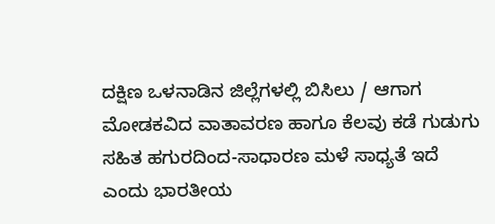ದಕ್ಷಿಣ ಒಳನಾಡಿನ ಜಿಲ್ಲೆಗಳಲ್ಲಿ ಬಿಸಿಲು / ಆಗಾಗ ಮೋಡಕವಿದ ವಾತಾವರಣ ಹಾಗೂ ಕೆಲವು ಕಡೆ ಗುಡುಗು ಸಹಿತ ಹಗುರದಿಂದ-ಸಾಧಾರಣ ಮಳೆ ಸಾಧ್ಯತೆ ಇದೆ ಎಂದು ಭಾರತೀಯ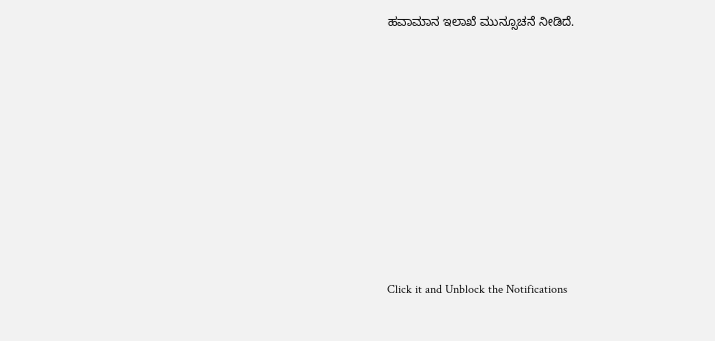ಹವಾಮಾನ ಇಲಾಖೆ ಮುನ್ಸೂಚನೆ ನೀಡಿದೆ.












Click it and Unblock the Notifications